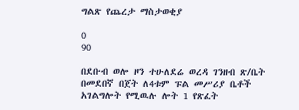ግልጽ የጨረታ ማስታወቂያ

0
90

በደቡብ ወሎ ዞን ተሁለደሬ ወረዳ ገንዘብ ጽ/ቤት በመደበኛ በጀት ለ4ቱም ፑል መሥሪያ ቤቶች አገልግሎት የሚዉሉ ሎት 1 የጽፈት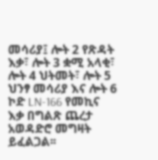መሳሪያ፤ ሎት 2 የጽዳት እቃ፣ ሎት 3 ቋሚ አላቂ፣ ሎት 4 ህትመት፣ ሎት 5 ህንፃ መሳሪያ እና ሎት 6 ኮድ LN-166 የመኪና እቃ በግልጽ ጨረታ አወዳድሮ መግዛት ይፈልጋል፡፡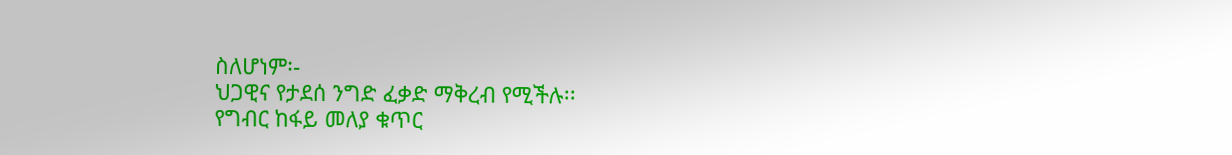ስለሆነም፡-
ህጋዊና የታደሰ ንግድ ፈቃድ ማቅረብ የሚችሉ፡፡
የግብር ከፋይ መለያ ቁጥር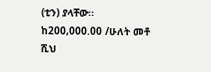(ቲን) ያላቸው፡፡
ከ200,000.00 /ሁለት መቶ ሺህ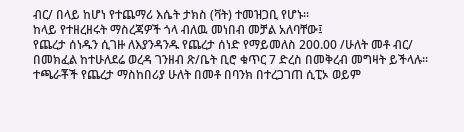ብር/ በላይ ከሆነ የተጨማሪ እሴት ታክስ (ቫት) ተመዝጋቢ የሆኑ፡፡
ከላይ የተዘረዘሩት ማስረጃዎች ጎላ ብለዉ መነበብ መቻል አለባቸው፤
የጨረታ ሰነዱን ሲገዙ ለእያንዳንዱ የጨረታ ሰነድ የማይመለስ 200.00 /ሁለት መቶ ብር/ በመክፈል ከተሁለደሬ ወረዳ ገንዘብ ጽ/ቤት ቢሮ ቁጥር 7 ድረስ በመቅረብ መግዛት ይችላሉ፡፡
ተጫራቾች የጨረታ ማስከበሪያ ሁለት በመቶ በባንክ በተረጋገጠ ሲፒኦ ወይም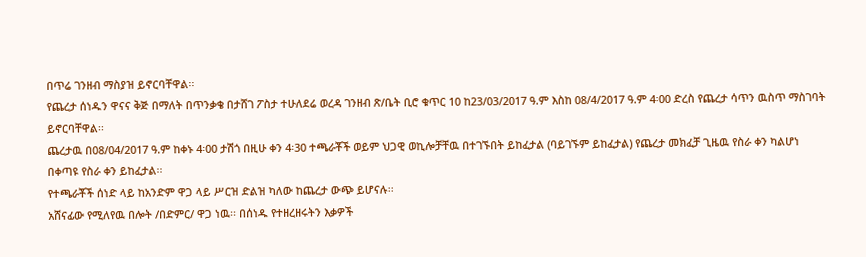በጥሬ ገንዘብ ማስያዝ ይኖርባቸዋል፡፡
የጨረታ ሰነዱን ዋናና ቅጅ በማለት በጥንቃቄ በታሸገ ፖስታ ተሁለደሬ ወረዳ ገንዘብ ጽ/ቤት ቢሮ ቁጥር 10 ከ23/03/2017 ዓ.ም እስከ 08/4/2017 ዓ.ም 4፡00 ድረስ የጨረታ ሳጥን ዉስጥ ማስገባት ይኖርባቸዋል፡፡
ጨረታዉ በ08/04/2017 ዓ.ም ከቀኑ 4፡00 ታሽጎ በዚሁ ቀን 4፡30 ተጫራቾች ወይም ህጋዊ ወኪሎቻቸዉ በተገኙበት ይከፈታል (ባይገኙም ይከፈታል) የጨረታ መክፈቻ ጊዜዉ የስራ ቀን ካልሆነ በቀጣዩ የስራ ቀን ይከፈታል፡፡
የተጫራቾች ሰነድ ላይ ከአንድም ዋጋ ላይ ሥርዝ ድልዝ ካለው ከጨረታ ውጭ ይሆናሉ፡፡
አሸናፊው የሚለየዉ በሎት /በድምር/ ዋጋ ነዉ፡፡ በሰነዱ የተዘረዘሩትን እቃዎች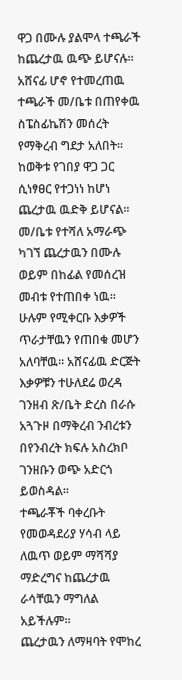ዋጋ በሙሉ ያልሞላ ተጫራች ከጨረታዉ ዉጭ ይሆናሉ፡፡ አሸናፊ ሆኖ የተመረጠዉ ተጫራች መ/ቤቱ በጠየቀዉ ስፔስፊኬሽን መሰረት የማቅረብ ግደታ አለበት፡፡
ከወቅቱ የገበያ ዋጋ ጋር ሲነፃፀር የተጋነነ ከሆነ ጨረታዉ ዉድቅ ይሆናል፡፡
መ/ቤቱ የተሻለ አማራጭ ካገኘ ጨረታዉን በሙሉ ወይም በከፊል የመሰረዝ መብቱ የተጠበቀ ነዉ፡፡
ሁሉም የሚቀርቡ እቃዎች ጥራታቸዉን የጠበቁ መሆን አለባቸዉ፡፡ አሸናፊዉ ድርጅት እቃዎቹን ተሁለደሬ ወረዳ ገንዘብ ጽ/ቤት ድረስ በራሱ አጓጉዞ በማቅረብ ንብረቱን በየንብረት ክፍሉ አስረክቦ ገንዘቡን ወጭ አድርጎ ይወስዳል፡፡
ተጫራቾች ባቀረቡት የመወዳደሪያ ሃሳብ ላይ ለዉጥ ወይም ማሻሻያ ማድረግና ከጨረታዉ ራሳቸዉን ማግለል አይችሉም፡፡
ጨረታዉን ለማዛባት የሞከረ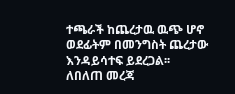ተጫራች ከጨረታዉ ዉጭ ሆኖ ወደፊትም በመንግስት ጨረታው እንዳይሳተፍ ይደረጋል፡፡
ለበለጠ መረጃ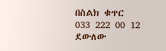በስልክ ቁጥር 033 222 00 12 ደውለው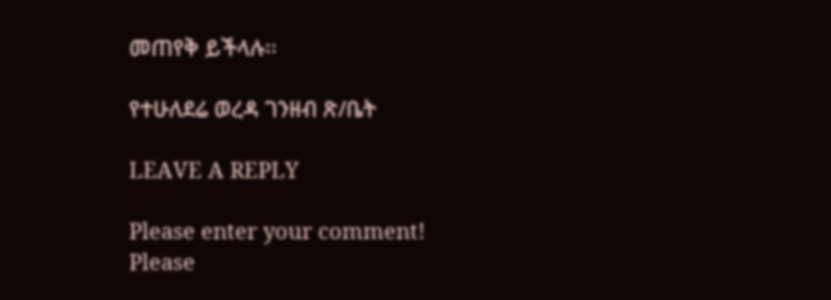መጠየቅ ይችላሉ፡፡

የተሁለደሬ ወረዳ ገንዘብ ጽ/ቤት

LEAVE A REPLY

Please enter your comment!
Please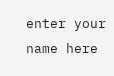enter your name here